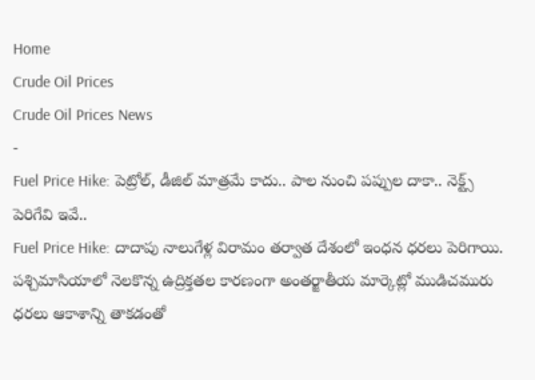Home
Crude Oil Prices
Crude Oil Prices News
-
Fuel Price Hike: పెట్రోల్, డీజిల్ మాత్రమే కాదు.. పాల నుంచి పప్పుల దాకా.. నెక్ట్స్ పెరిగేవి ఇవే..
Fuel Price Hike: దాదాపు నాలుగేళ్ల విరామం తర్వాత దేశంలో ఇంధన ధరలు పెరిగాయి. పశ్చిమాసియాలో నెలకొన్న ఉద్రిక్తతల కారణంగా అంతర్జాతీయ మార్కెట్లో ముడిచమురు ధరలు ఆకాశాన్ని తాకడంతో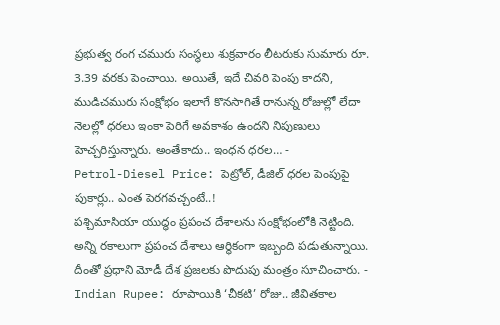ప్రభుత్వ రంగ చమురు సంస్థలు శుక్రవారం లీటరుకు సుమారు రూ. 3.39 వరకు పెంచాయి. అయితే, ఇదే చివరి పెంపు కాదని, ముడిచమురు సంక్షోభం ఇలాగే కొనసాగితే రానున్న రోజుల్లో లేదా నెలల్లో ధరలు ఇంకా పెరిగే అవకాశం ఉందని నిపుణులు హెచ్చరిస్తున్నారు. అంతేకాదు.. ఇంధన ధరల… -
Petrol-Diesel Price: పెట్రోల్, డీజిల్ ధరల పెంపుపై పుకార్లు.. ఎంత పెరగవచ్చంటే..!
పశ్చిమాసియా యుద్ధం ప్రపంచ దేశాలను సంక్షోభంలోకి నెట్టింది. అన్ని రకాలుగా ప్రపంచ దేశాలు ఆర్థికంగా ఇబ్బంది పడుతున్నాయి. దీంతో ప్రధాని మోడీ దేశ ప్రజలకు పొదుపు మంత్రం సూచించారు. -
Indian Rupee: రూపాయికి ‘చీకటి’ రోజు.. జీవితకాల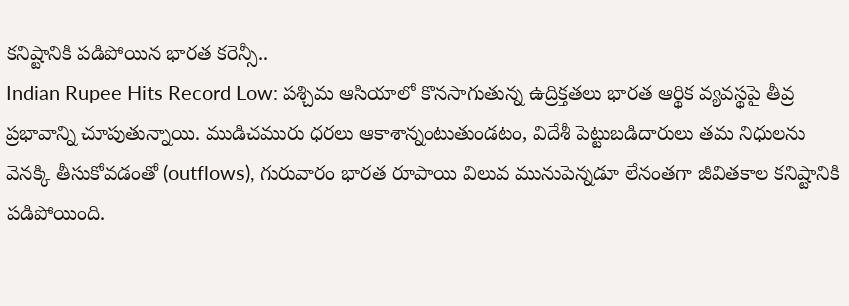కనిష్టానికి పడిపోయిన భారత కరెన్సీ..
Indian Rupee Hits Record Low: పశ్చిమ ఆసియాలో కొనసాగుతున్న ఉద్రిక్తతలు భారత ఆర్థిక వ్యవస్థపై తీవ్ర ప్రభావాన్ని చూపుతున్నాయి. ముడిచమురు ధరలు ఆకాశాన్నంటుతుండటం, విదేశీ పెట్టుబడిదారులు తమ నిధులను వెనక్కి తీసుకోవడంతో (outflows), గురువారం భారత రూపాయి విలువ మునుపెన్నడూ లేనంతగా జీవితకాల కనిష్టానికి పడిపోయింది.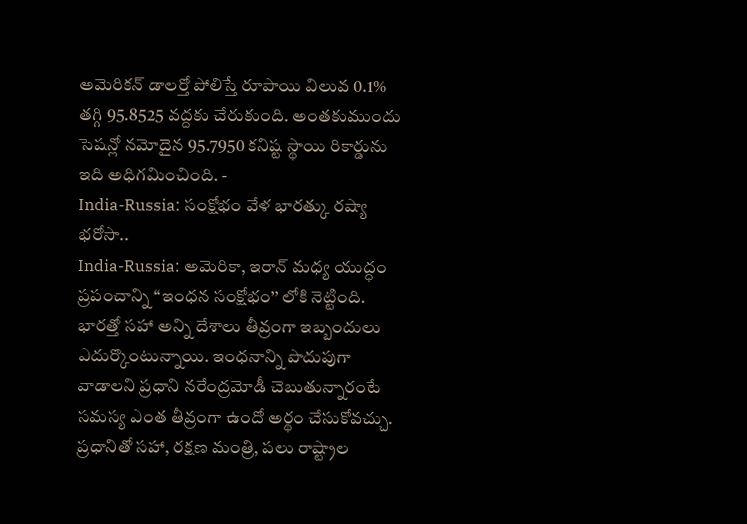అమెరికన్ డాలర్తో పోలిస్తే రూపాయి విలువ 0.1% తగ్గి 95.8525 వద్దకు చేరుకుంది. అంతకుముందు సెషన్లో నమోదైన 95.7950 కనిష్ట స్థాయి రికార్డును ఇది అధిగమించింది. -
India-Russia: సంక్షోభం వేళ భారత్కు రష్యా భరోసా..
India-Russia: అమెరికా, ఇరాన్ మధ్య యుద్ధం ప్రపంచాన్ని ‘‘ఇంధన సంక్షోభం’’ లోకి నెట్టింది. భారత్తో సహా అన్ని దేశాలు తీవ్రంగా ఇబ్బందులు ఎదుర్కొంటున్నాయి. ఇంధనాన్ని పొదుపుగా వాడాలని ప్రధాని నరేంద్రమోడీ చెబుతున్నారంటే సమస్య ఎంత తీవ్రంగా ఉందో అర్థం చేసుకోవచ్చు. ప్రధానితో సహా, రక్షణ మంత్రి, పలు రాష్ట్రాల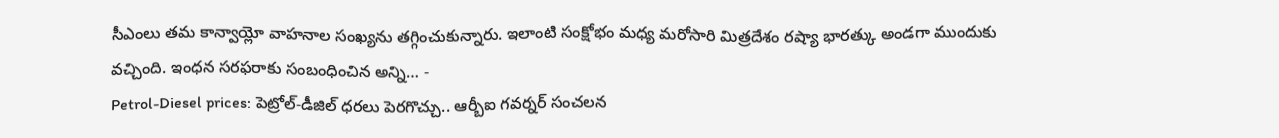సీఎంలు తమ కాన్వాయ్లో వాహనాల సంఖ్యను తగ్గించుకున్నారు. ఇలాంటి సంక్షోభం మధ్య మరోసారి మిత్రదేశం రష్యా భారత్కు అండగా ముందుకు వచ్చింది. ఇంధన సరఫరాకు సంబంధించిన అన్ని… -
Petrol-Diesel prices: పెట్రోల్-డీజిల్ ధరలు పెరగొచ్చు.. ఆర్బీఐ గవర్నర్ సంచలన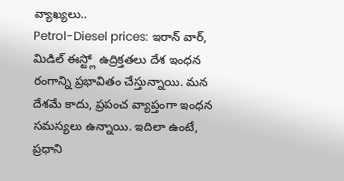వ్యాఖ్యలు..
Petrol-Diesel prices: ఇరాన్ వార్, మిడిల్ ఈస్ట్లో ఉద్రిక్తతలు దేశ ఇంధన రంగాన్ని ప్రభావితం చేస్తున్నాయి. మన దేశమే కాదు, ప్రపంచ వ్యాప్తంగా ఇంధన సమస్యలు ఉన్నాయి. ఇదిలా ఉంటే, ప్రధాని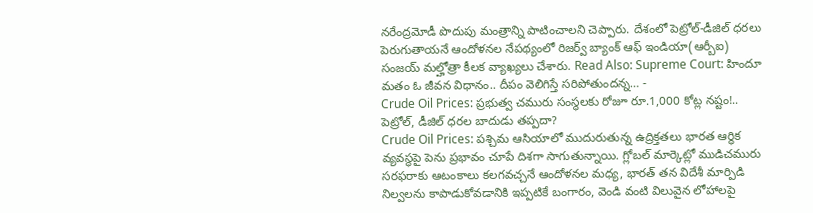నరేంద్రమోడీ పొదుపు మంత్రాన్ని పాటించాలని చెప్పారు. దేశంలో పెట్రోల్-డీజిల్ ధరలు పెరుగుతాయనే ఆందోళనల నేపథ్యంలో రిజర్వ్ బ్యాంక్ ఆఫ్ ఇండియా(ఆర్బీఐ) సంజయ్ మల్హోత్రా కీలక వ్యాఖ్యలు చేశారు. Read Also: Supreme Court: హిందూ మతం ఓ జీవన విధానం.. దీపం వెలిగిస్తే సరిపోతుందన్న… -
Crude Oil Prices: ప్రభుత్వ చమురు సంస్థలకు రోజూ రూ.1,000 కోట్ల నష్టం!.. పెట్రోల్, డీజిల్ ధరల బాదుడు తప్పదా?
Crude Oil Prices: పశ్చిమ ఆసియాలో ముదురుతున్న ఉద్రిక్తతలు భారత ఆర్థిక వ్యవస్థపై పెను ప్రభావం చూపే దిశగా సాగుతున్నాయి. గ్లోబల్ మార్కెట్లో ముడిచమురు సరఫరాకు ఆటంకాలు కలగవచ్చనే ఆందోళనల మధ్య, భారత్ తన విదేశీ మార్పిడి నిల్వలను కాపాడుకోవడానికి ఇప్పటికే బంగారం, వెండి వంటి విలువైన లోహాలపై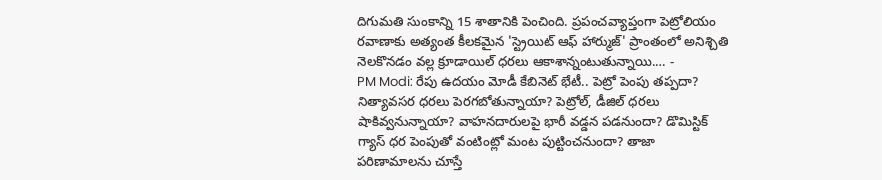దిగుమతి సుంకాన్ని 15 శాతానికి పెంచింది. ప్రపంచవ్యాప్తంగా పెట్రోలియం రవాణాకు అత్యంత కీలకమైన 'స్ట్రెయిట్ ఆఫ్ హార్ముజ్' ప్రాంతంలో అనిశ్చితి నెలకొనడం వల్ల క్రూడాయిల్ ధరలు ఆకాశాన్నంటుతున్నాయి.… -
PM Modi: రేపు ఉదయం మోడీ కేబినెట్ భేటీ.. పెట్రో పెంపు తప్పదా?
నిత్యావసర ధరలు పెరగబోతున్నాయా? పెట్రోల్, డీజిల్ ధరలు షాకివ్వనున్నాయా? వాహనదారులపై భారీ వడ్డన పడనుందా? డొమిస్టిక్ గ్యాస్ ధర పెంపుతో వంటింట్లో మంట పుట్టించనుందా? తాజా పరిణామాలను చూస్తే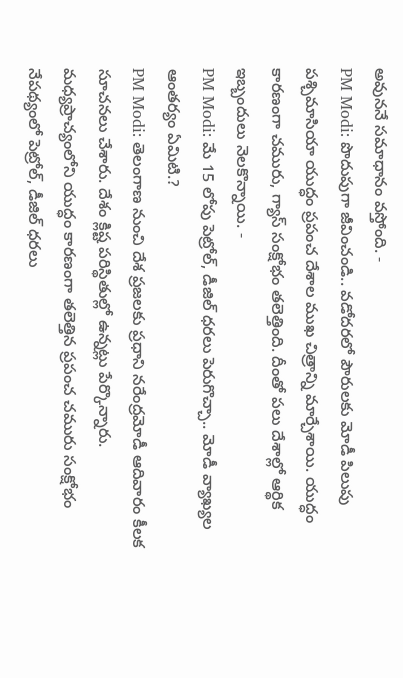అవుననే సమాధానం వస్తోంది. -
PM Modi: పొదుపుగా జీవించండి.. వడోదరలో పౌరులకు మోడీ పిలుపు
పశ్చిమాసియా యుద్ధం ప్రపంచ దేశాల ముఖ చిత్రాన్ని మార్చేశాయి. యుద్ధం కారణంగా చమురు, గ్యాస్ సంక్షోభం తలెత్తింది. దీంతో పలు దేశాల్లో ఆర్థిక ఇబ్బందులు నెలకొన్నాయి. -
PM Modi: మే 15 లోపు పెట్రోల్, డీజిల్ ధరలు పెరుగొచ్చా.. మోడీ వ్యాఖ్యల ఆంతర్యం ఏమిటి.?
PM Modi: తెలంగాణ నుంచి దేశ ప్రజలకు ప్రధాని నరేంద్రమోడీ ఆదివారం కీలక సూచనలు చేశారు. దేశం క్లిష్ట పరిస్థితుల్లో ఉన్నట్లు పేర్కొన్నారు. మధ్యప్రాచ్యంలోని యుద్ధం కారణంగా తలెత్తిన ప్రపంచ చమురు సంక్షోభం నేపథ్యంలో పెట్రోల్, డీజిల్ ధరలు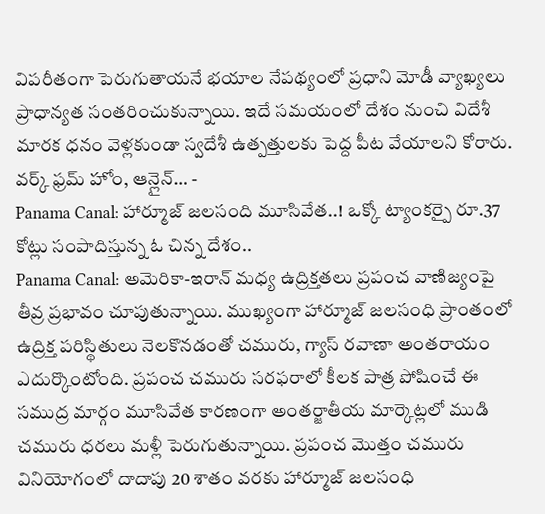విపరీతంగా పెరుగుతాయనే భయాల నేపథ్యంలో ప్రధాని మోడీ వ్యాఖ్యలు ప్రాధాన్యత సంతరించుకున్నాయి. ఇదే సమయంలో దేశం నుంచి విదేశీ మారక ధనం వెళ్లకుండా స్వదేశీ ఉత్పత్తులకు పెద్ద పీట వేయాలని కోరారు. వర్క్ ఫ్రమ్ హోం, ఆన్లైన్… -
Panama Canal: హార్మూజ్ జలసంది మూసివేత..! ఒక్కో ట్యాంకర్పై రూ.37 కోట్లు సంపాదిస్తున్న ఓ చిన్న దేశం..
Panama Canal: అమెరికా-ఇరాన్ మధ్య ఉద్రిక్తతలు ప్రపంచ వాణిజ్యంపై తీవ్ర ప్రభావం చూపుతున్నాయి. ముఖ్యంగా హార్మూజ్ జలసంధి ప్రాంతంలో ఉద్రిక్త పరిస్థితులు నెలకొనడంతో చమురు, గ్యాస్ రవాణా అంతరాయం ఎదుర్కొంటోంది. ప్రపంచ చమురు సరఫరాలో కీలక పాత్ర పోషించే ఈ సముద్ర మార్గం మూసివేత కారణంగా అంతర్జాతీయ మార్కెట్లలో ముడి చమురు ధరలు మళ్లీ పెరుగుతున్నాయి. ప్రపంచ మొత్తం చమురు వినియోగంలో దాదాపు 20 శాతం వరకు హార్మూజ్ జలసంధి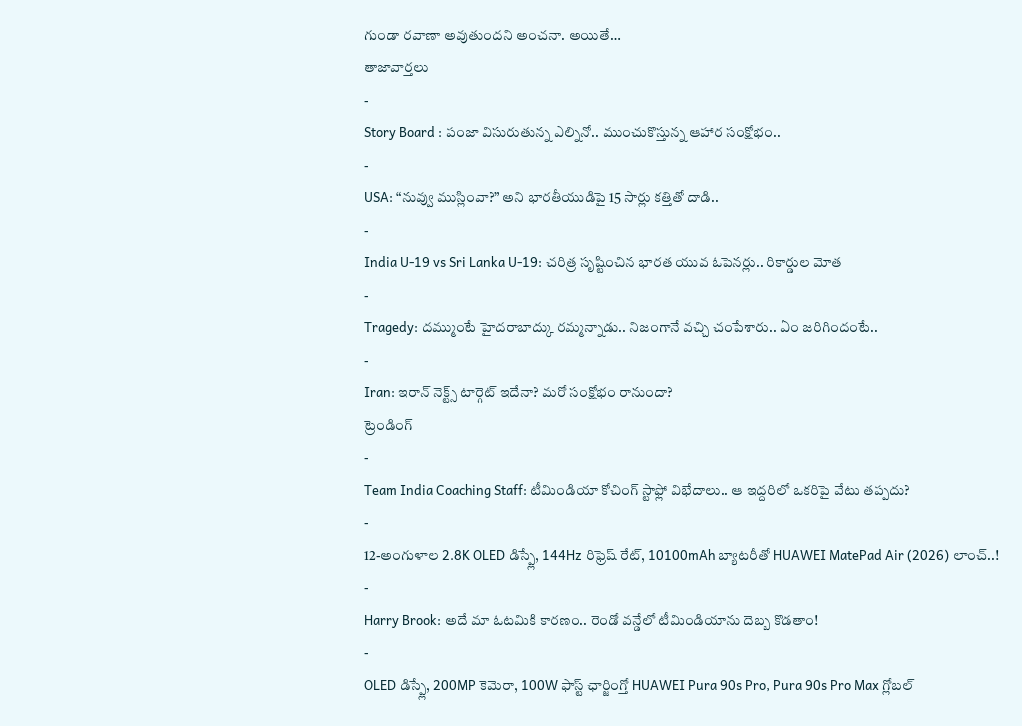గుండా రవాణా అవుతుందని అంచనా. అయితే…
తాజావార్తలు
-
Story Board : పంజా విసురుతున్న ఎల్నినో.. ముంచుకొస్తున్న ఆహార సంక్షోభం..
-
USA: “నువ్వు ముస్లింవా?” అని భారతీయుడిపై 15 సార్లు కత్తితో దాడి..
-
India U-19 vs Sri Lanka U-19: చరిత్ర సృష్టించిన భారత యువ ఓపెనర్లు.. రికార్డుల మోత
-
Tragedy: దమ్ముంటే హైదరాబాద్కు రమ్మన్నాడు.. నిజంగానే వచ్చి చంపేశారు.. ఏం జరిగిందంటే..
-
Iran: ఇరాన్ నెక్ట్స్ టార్గెట్ ఇదేనా? మరో సంక్షోభం రానుందా?
ట్రెండింగ్
-
Team India Coaching Staff: టీమిండియా కోచింగ్ స్టాఫ్లో విభేదాలు.. ఆ ఇద్దరిలో ఒకరిపై వేటు తప్పదు?
-
12-అంగుళాల 2.8K OLED డిస్ప్లే, 144Hz రిఫ్రెష్ రేట్, 10100mAh బ్యాటరీతో HUAWEI MatePad Air (2026) లాంచ్..!
-
Harry Brook: అదే మా ఓటమికి కారణం.. రెండో వన్డేలో టీమిండియాను దెబ్బ కొడతాం!
-
OLED డిస్ప్లే, 200MP కెమెరా, 100W ఫాస్ట్ ఛార్జింగ్తో HUAWEI Pura 90s Pro, Pura 90s Pro Max గ్లోబల్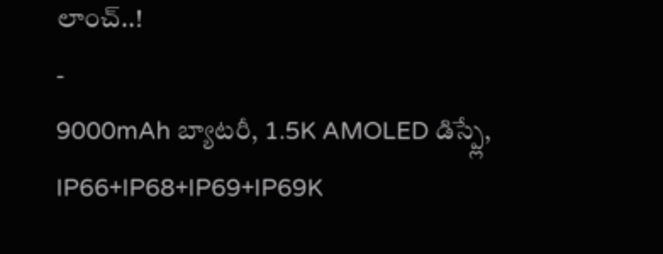లాంచ్..!
-
9000mAh బ్యాటరీ, 1.5K AMOLED డిస్ప్లే, IP66+IP68+IP69+IP69K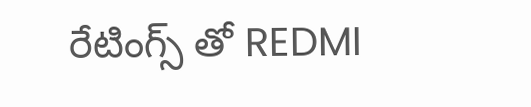రేటింగ్స్ తో REDMI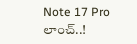Note 17 Pro లాంచ్..!